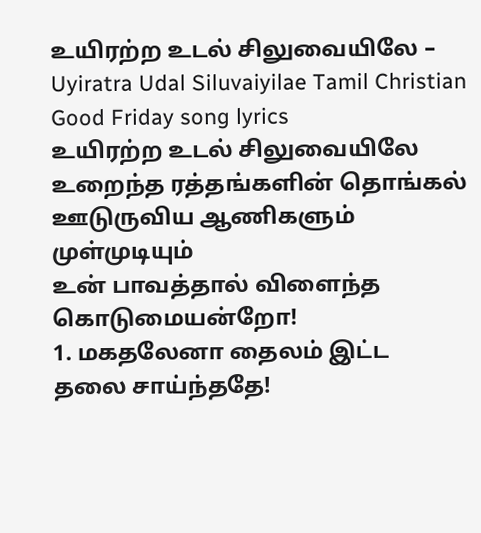உயிரற்ற உடல் சிலுவையிலே – Uyiratra Udal Siluvaiyilae Tamil Christian Good Friday song lyrics
உயிரற்ற உடல் சிலுவையிலே
உறைந்த ரத்தங்களின் தொங்கல்
ஊடுருவிய ஆணிகளும் முள்முடியும்
உன் பாவத்தால் விளைந்த
கொடுமையன்றோ!
1. மகதலேனா தைலம் இட்ட
தலை சாய்ந்ததே!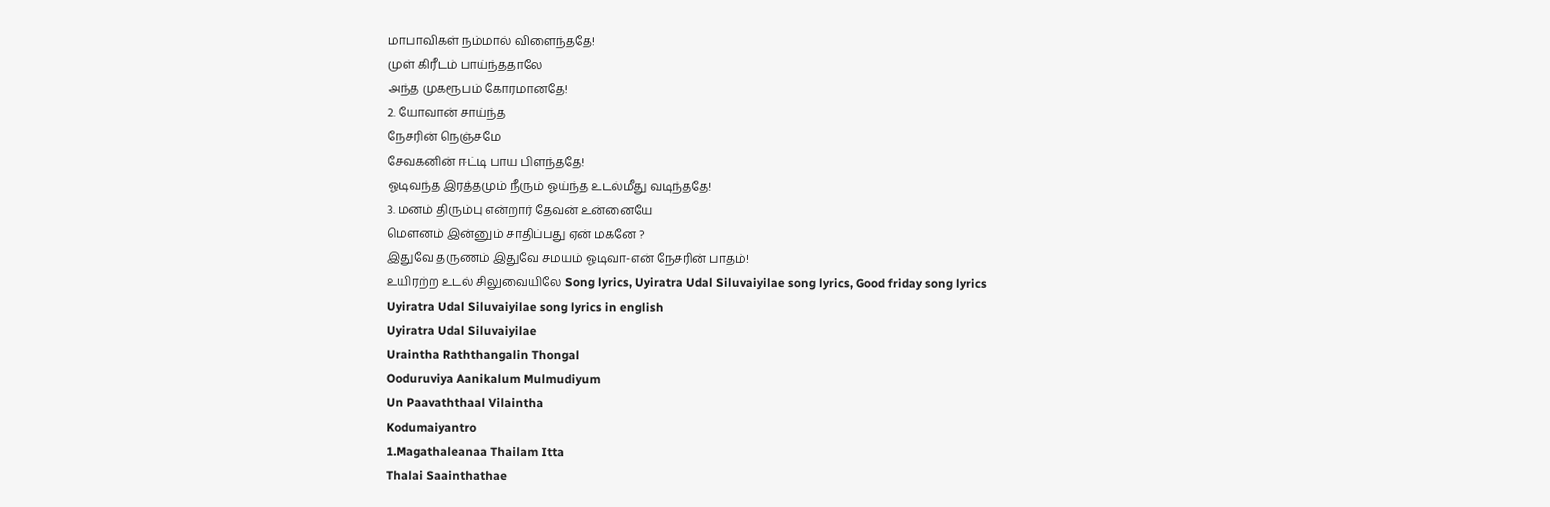மாபாவிகள் நம்மால் விளைந்ததே!
முள் கிரீடம் பாய்ந்ததாலே
அந்த முகரூபம் கோரமானதே!
2. யோவான் சாய்ந்த
நேசரின் நெஞ்சமே
சேவகனின் ஈட்டி பாய பிளந்ததே!
ஓடிவந்த இரத்தமும் நீரும் ஓய்ந்த உடல்மீது வடிந்ததே!
3. மனம் திரும்பு என்றார் தேவன் உன்னையே
மௌனம் இன்னும் சாதிப்பது ஏன் மகனே ?
இதுவே தருணம் இதுவே சமயம் ஓடிவா-என் நேசரின் பாதம்!
உயிரற்ற உடல் சிலுவையிலே Song lyrics, Uyiratra Udal Siluvaiyilae song lyrics, Good friday song lyrics
Uyiratra Udal Siluvaiyilae song lyrics in english
Uyiratra Udal Siluvaiyilae
Uraintha Raththangalin Thongal
Ooduruviya Aanikalum Mulmudiyum
Un Paavaththaal Vilaintha
Kodumaiyantro
1.Magathaleanaa Thailam Itta
Thalai Saainthathae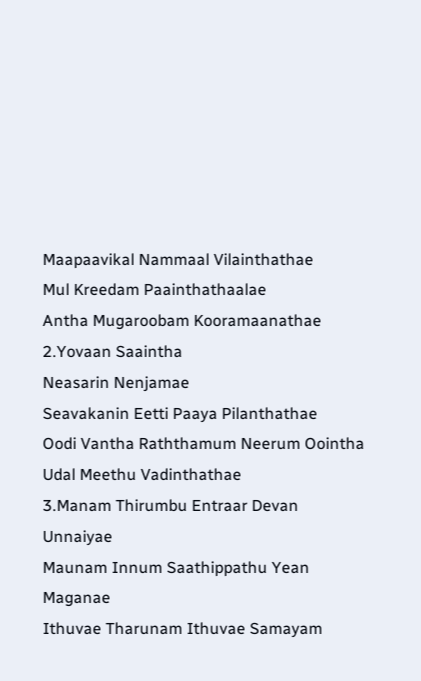Maapaavikal Nammaal Vilainthathae
Mul Kreedam Paainthathaalae
Antha Mugaroobam Kooramaanathae
2.Yovaan Saaintha
Neasarin Nenjamae
Seavakanin Eetti Paaya Pilanthathae
Oodi Vantha Raththamum Neerum Oointha
Udal Meethu Vadinthathae
3.Manam Thirumbu Entraar Devan Unnaiyae
Maunam Innum Saathippathu Yean Maganae
Ithuvae Tharunam Ithuvae Samayam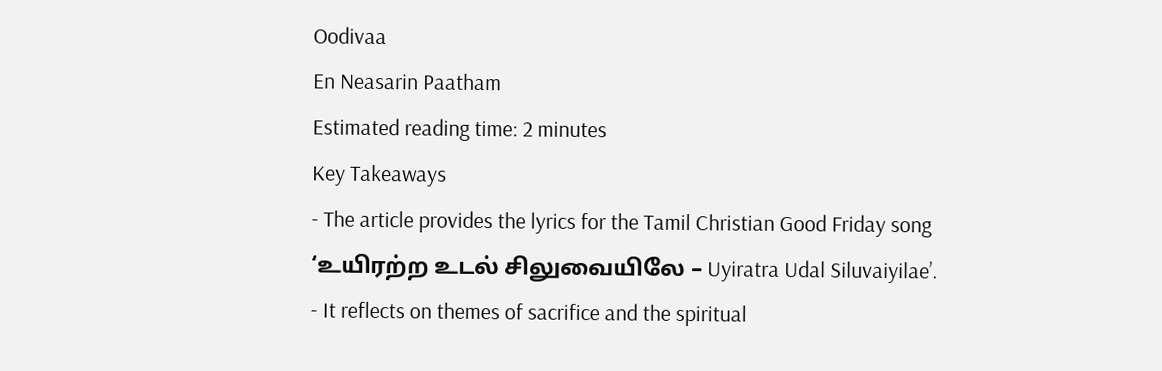Oodivaa
En Neasarin Paatham
Estimated reading time: 2 minutes
Key Takeaways
- The article provides the lyrics for the Tamil Christian Good Friday song ‘உயிரற்ற உடல் சிலுவையிலே – Uyiratra Udal Siluvaiyilae’.
- It reflects on themes of sacrifice and the spiritual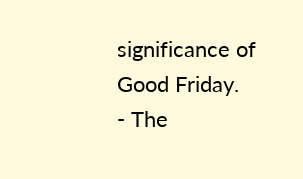significance of Good Friday.
- The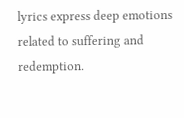lyrics express deep emotions related to suffering and redemption.